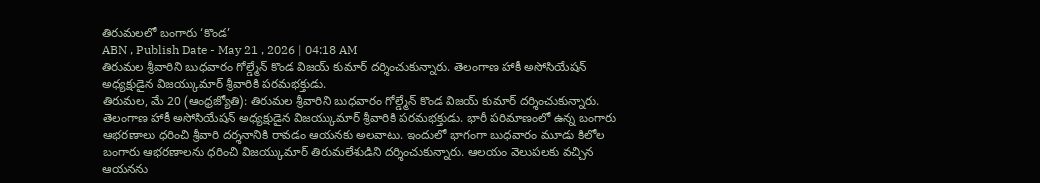తిరుమలలో బంగారు ‘కొండ’
ABN , Publish Date - May 21 , 2026 | 04:18 AM
తిరుమల శ్రీవారిని బుధవారం గోల్డ్మేన్ కొండ విజయ్ కుమార్ దర్శించుకున్నారు. తెలంగాణ హాకీ అసోసియేషన్ అధ్యక్షుడైన విజయ్కుమార్ శ్రీవారికి పరమభక్తుడు.
తిరుమల, మే 20 (ఆంధ్రజ్యోతి): తిరుమల శ్రీవారిని బుధవారం గోల్డ్మేన్ కొండ విజయ్ కుమార్ దర్శించుకున్నారు. తెలంగాణ హాకీ అసోసియేషన్ అధ్యక్షుడైన విజయ్కుమార్ శ్రీవారికి పరమభక్తుడు. భారీ పరిమాణంలో ఉన్న బంగారు ఆభరణాలు ధరించి శ్రీవారి దర్శనానికి రావడం ఆయనకు అలవాటు. ఇందులో భాగంగా బుధవారం మూడు కిలోల బంగారు ఆభరణాలను ధరించి విజయ్కుమార్ తిరుమలేశుడిని దర్శించుకున్నారు. ఆలయం వెలుపలకు వచ్చిన ఆయనను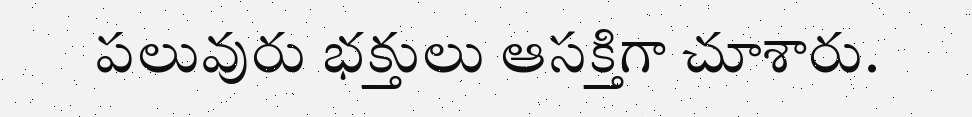పలువురు భక్తులు ఆసక్తిగా చూశారు.